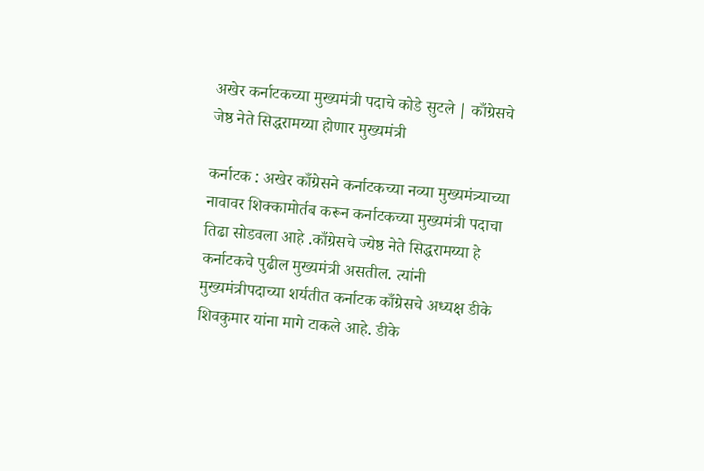अखेर कर्नाटकच्या मुख्यमंत्री पदाचे कोडे सुटले | काँग्रेसचे जेष्ठ नेते सिद्धरामय्या होणार मुख्यमंत्री

कर्नाटक : अखेर काँग्रेसने कर्नाटकच्या नव्या मुख्यमंत्र्याच्या नावावर शिक्कामोर्तब करून कर्नाटकच्या मुख्यमंत्री पदाचा तिढा सोडवला आहे .काँग्रेसचे ज्येष्ठ नेते सिद्धरामय्या हे कर्नाटकचे पुढील मुख्यमंत्री असतील. त्यांनी मुख्यमंत्रीपदाच्या शर्यतीत कर्नाटक काँग्रेसचे अध्यक्ष डीके शिवकुमार यांना मागे टाकले आहे. डीके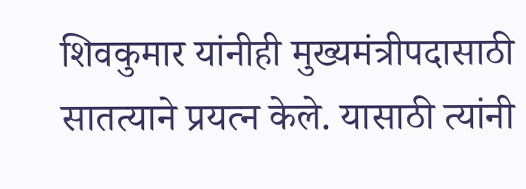शिवकुमार यांनीही मुख्यमंत्रीपदासाठी सातत्याने प्रयत्न केले. यासाठी त्यांनी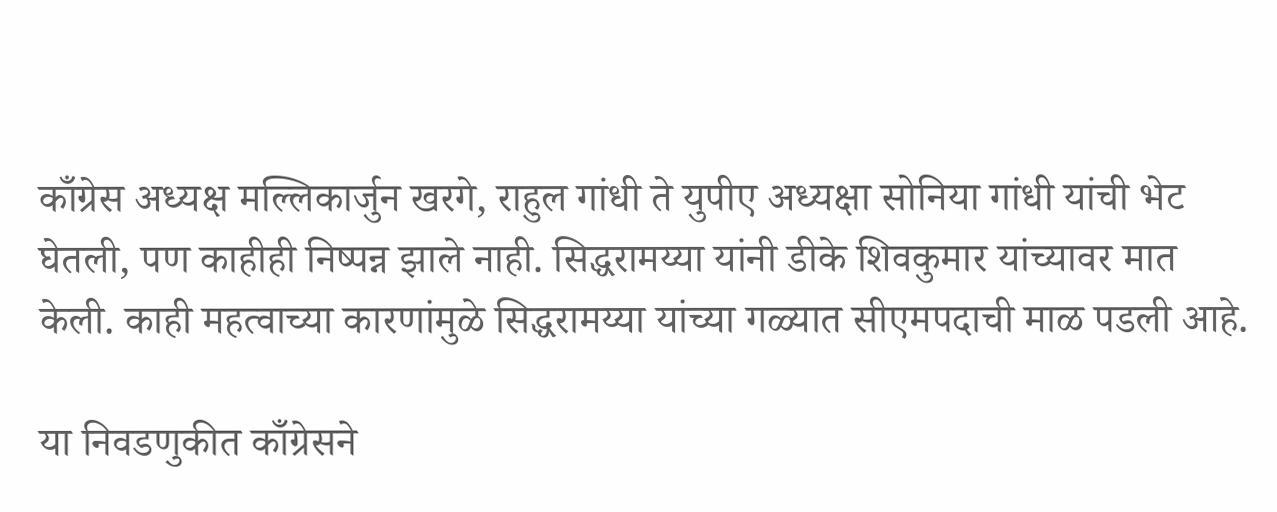काँग्रेस अध्यक्ष मल्लिकार्जुन खरगे, राहुल गांधी ते युपीए अध्यक्षा सोनिया गांधी यांची भेट घेतली, पण काहीही निष्पन्न झाले नाही. सिद्धरामय्या यांनी डीके शिवकुमार यांच्यावर मात केली. काही महत्वाच्या कारणांमुळे सिद्धरामय्या यांच्या गळ्यात सीएमपदाची माळ पडली आहे.

या निवडणुकीत काँग्रेसने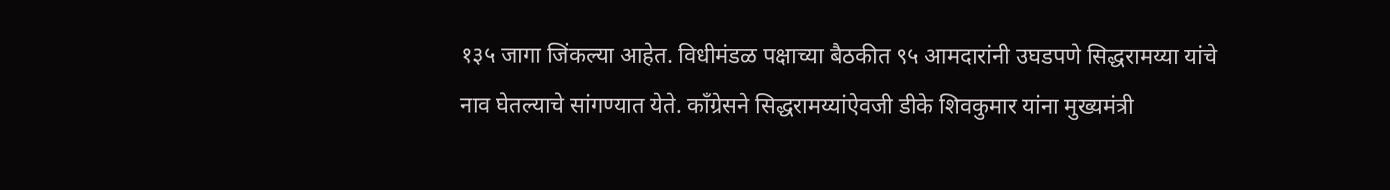१३५ जागा जिंकल्या आहेत. विधीमंडळ पक्षाच्या बैठकीत ९५ आमदारांनी उघडपणे सिद्धरामय्या यांचे नाव घेतल्याचे सांगण्यात येते. काँग्रेसने सिद्धरामय्यांऐवजी डीके शिवकुमार यांना मुख्यमंत्री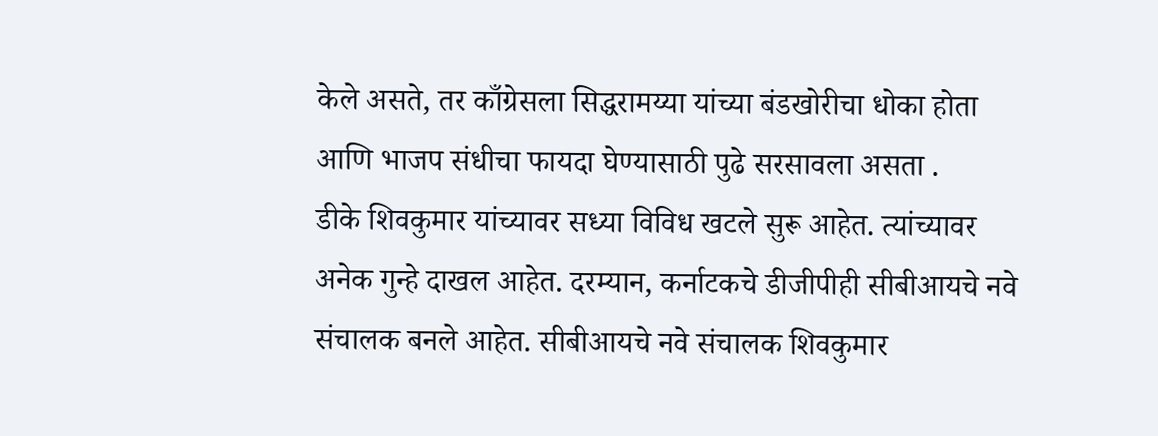केले असते, तर काँग्रेसला सिद्धरामय्या यांच्या बंडखोरीचा धोका होता आणि भाजप संधीचा फायदा घेण्यासाठी पुढे सरसावला असता .
डीके शिवकुमार यांच्यावर सध्या विविध खटले सुरू आहेत. त्यांच्यावर अनेक गुन्हे दाखल आहेत. दरम्यान, कर्नाटकचे डीजीपीही सीबीआयचे नवे संचालक बनले आहेत. सीबीआयचे नवे संचालक शिवकुमार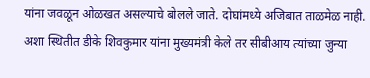यांना जवळून ओळखत असल्याचे बोलले जाते. दोघांमध्ये अजिबात ताळमेळ नाही. अशा स्थितीत डीके शिवकुमार यांना मुख्यमंत्री केले तर सीबीआय त्यांच्या जुन्या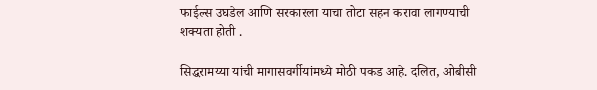फाईल्स उघडेल आणि सरकारला याचा तोटा सहन करावा लागण्याची शक्यता होती .

सिद्धरामय्या यांची मागासवर्गीयांमध्ये मोठी पकड आहे. दलित, ओबीसी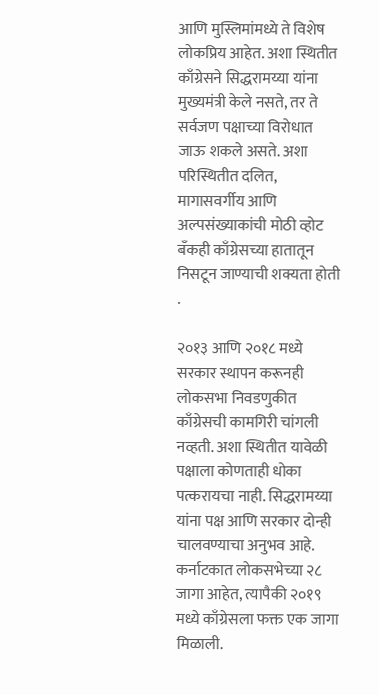आणि मुस्लिमांमध्ये ते विशेष लोकप्रिय आहेत. अशा स्थितीत काँग्रेसने सिद्धरामय्या यांना मुख्यमंत्री केले नसते, तर ते सर्वजण पक्षाच्या विरोधात जाऊ शकले असते. अशा परिस्थितीत दलित, मागासवर्गीय आणि अल्पसंख्याकांची मोठी व्होट बँकही काँग्रेसच्या हातातून निसटून जाण्याची शक्यता होती .

२०१३ आणि २०१८ मध्ये सरकार स्थापन करूनही लोकसभा निवडणुकीत काँग्रेसची कामगिरी चांगली नव्हती. अशा स्थितीत यावेळी पक्षाला कोणताही धोका पत्करायचा नाही. सिद्धरामय्या यांना पक्ष आणि सरकार दोन्ही चालवण्याचा अनुभव आहे. कर्नाटकात लोकसभेच्या २८ जागा आहेत, त्यापैकी २०१९ मध्ये काँग्रेसला फक्त एक जागा मिळाली.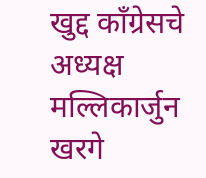खुद्द काँग्रेसचे अध्यक्ष मल्लिकार्जुन खरगे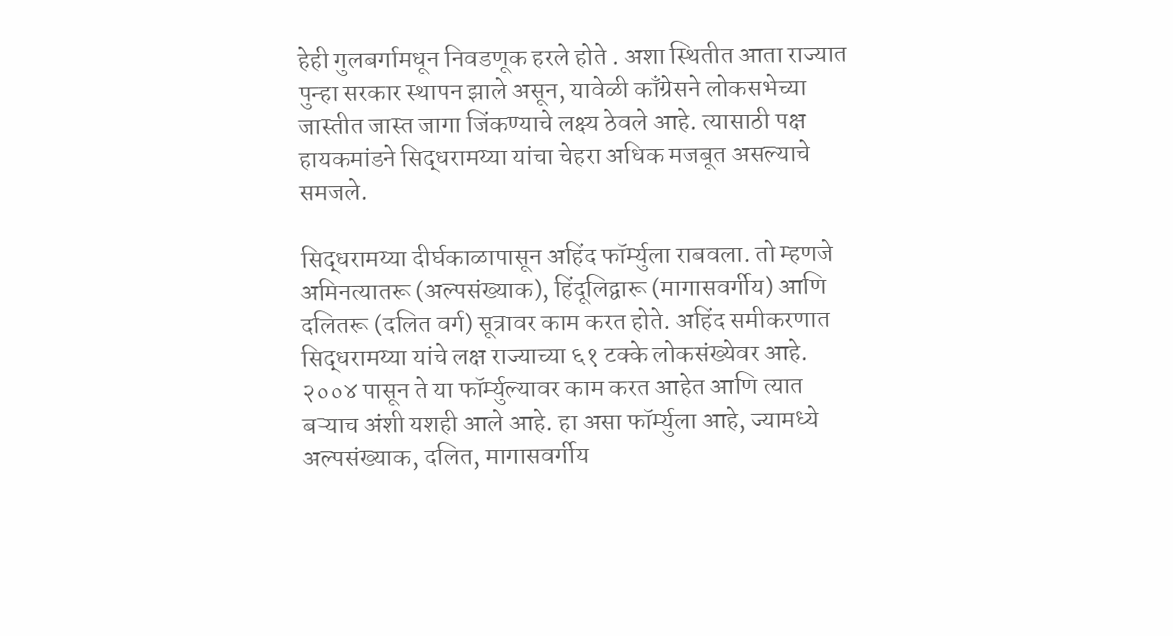हेही गुलबर्गामधून निवडणूक हरले होते . अशा स्थितीत आता राज्यात पुन्हा सरकार स्थापन झाले असून, यावेळी काँग्रेसने लोकसभेच्या जास्तीत जास्त जागा जिंकण्याचे लक्ष्य ठेवले आहे. त्यासाठी पक्ष हायकमांडने सिद्धरामय्या यांचा चेहरा अधिक मजबूत असल्याचे समजले.

सिद्धरामय्या दीर्घकाळापासून अहिंद फॉर्म्युला राबवला. तो म्हणजे अमिनत्यातरू (अल्पसंख्याक), हिंदूलिद्वारू (मागासवर्गीय) आणि दलितरू (दलित वर्ग) सूत्रावर काम करत होते. अहिंद समीकरणात सिद्धरामय्या यांचे लक्ष राज्याच्या ६१ टक्के लोकसंख्येवर आहे. २००४ पासून ते या फॉर्म्युल्यावर काम करत आहेत आणि त्यात बऱ्याच अंशी यशही आले आहे. हा असा फॉर्म्युला आहे, ज्यामध्ये अल्पसंख्याक, दलित, मागासवर्गीय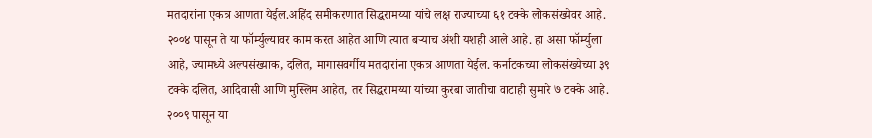मतदारांना एकत्र आणता येईल.अहिंद समीकरणात सिद्धरामय्या यांचे लक्ष राज्याच्या ६१ टक्के लोकसंख्येवर आहे. २००४ पासून ते या फॉर्म्युल्यावर काम करत आहेत आणि त्यात बऱ्याच अंशी यशही आले आहे. हा असा फॉर्म्युला आहे, ज्यामध्ये अल्पसंख्याक, दलित, मागासवर्गीय मतदारांना एकत्र आणता येईल. कर्नाटकच्या लोकसंख्येच्या ३९ टक्के दलित, आदिवासी आणि मुस्लिम आहेत, तर सिद्धरामय्या यांच्या कुरबा जातीचा वाटाही सुमारे ७ टक्के आहे. २००९ पासून या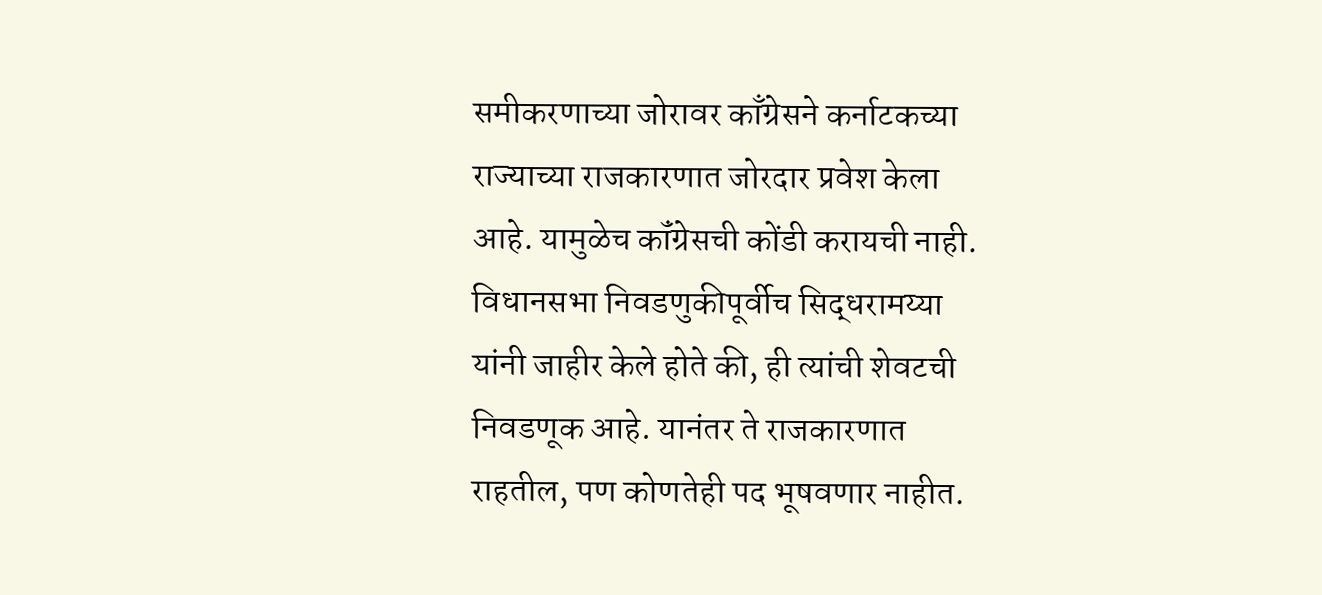समीकरणाच्या जोरावर काँग्रेसने कर्नाटकच्या राज्याच्या राजकारणात जोरदार प्रवेश केला आहे. यामुळेच कॉंग्रेसची कोंडी करायची नाही.
विधानसभा निवडणुकीपूर्वीच सिद्धरामय्या यांनी जाहीर केले होते की, ही त्यांची शेवटची निवडणूक आहे. यानंतर ते राजकारणात राहतील, पण कोणतेही पद भूषवणार नाहीत.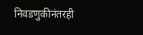निवडणुकीनंतरही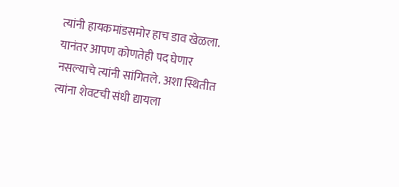त्यांनी हायकमांडसमोर हाच डाव खेळला. यानंतर आपण कोणतेही पद घेणार नसल्याचे त्यांनी सांगितले. अशा स्थितीत त्यांना शेवटची संधी द्यायला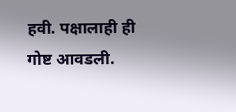हवी. पक्षालाही ही गोष्ट आवडली.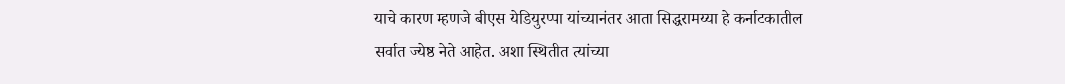याचे कारण म्हणजे बीएस येडियुरप्पा यांच्यानंतर आता सिद्धरामय्या हे कर्नाटकातील सर्वात ज्येष्ठ नेते आहेत. अशा स्थितीत त्यांच्या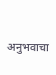अनुभवाचा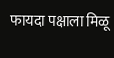फायदा पक्षाला मिळू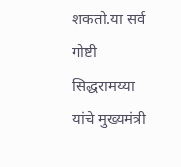शकतो.या सर्व गोष्टी सिद्धरामय्या यांचे मुख्यमंत्री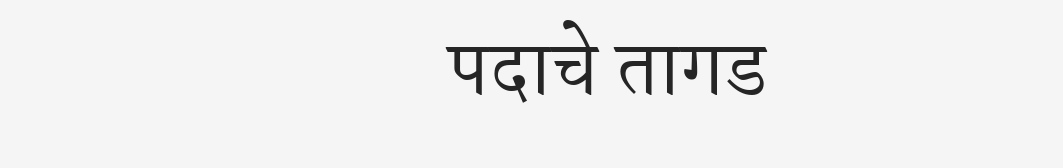पदाचे तागड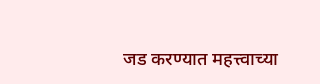जड करण्यात महत्त्वाच्या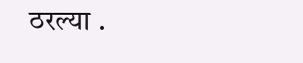ठरल्या .